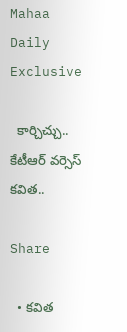Mahaa Daily Exclusive

  కార్చిచ్చు.. కేటీఆర్ వర్సెస్ కవిత..

Share

  • కవిత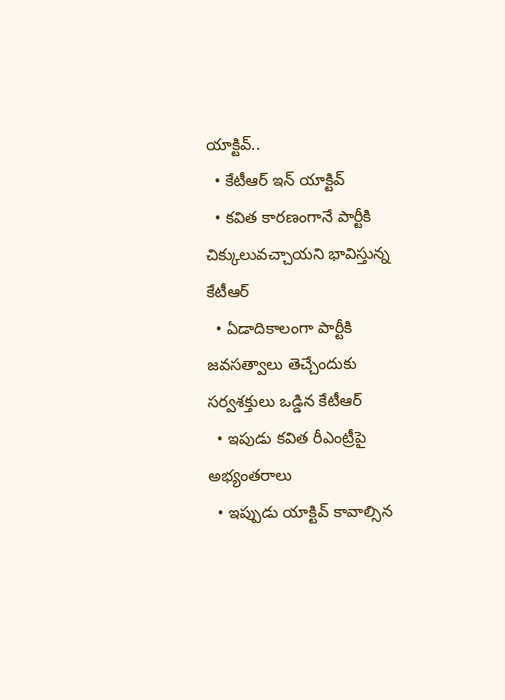యాక్టివ్..
  • కేటీఆర్ ఇన్ యాక్టివ్
  • కవిత కారణంగానే పార్టీకి చిక్కులువచ్చాయని భావిస్తున్న కేటీఆర్
  • ఏడాదికాలంగా పార్టీకి జవసత్వాలు తెచ్చేందుకు సర్వశక్తులు ఒడ్డిన కేటీఆర్
  • ఇపుడు కవిత రీఎంట్రీపై అభ్యంతరాలు
  • ఇప్పుడు యాక్టివ్ కావాల్సిన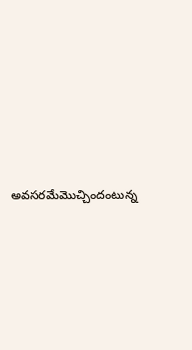అవసరమేమొచ్చిందంటున్న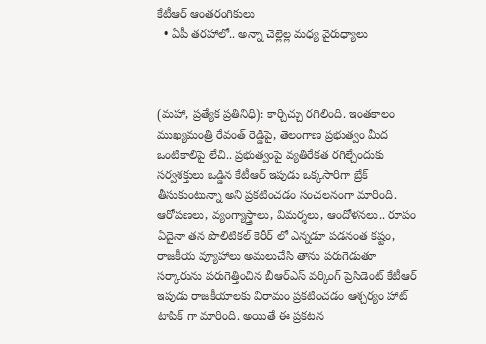కేటీఆర్ ఆంతరంగికులు
  • ఏపీ తరహాలో.. అన్నా చెల్లెల్ల మధ్య వైరుధ్యాలు



(మహా, ప్రత్యేక ప్రతినిధి): కార్చిచ్చు రగిలింది. ఇంతకాలం ముఖ్యమంత్రి రేవంత్ రెడ్డిపై, తెలంగాణ ప్రభుత్వం మీద ఒంటికాలిపై లేచి.. ప్రభుత్వంపై వ్యతిరేకత రగిల్చేందుకు సర్వశక్తులు ఒడ్డిన కేటీఆర్ ఇపుడు ఒక్కసారిగా బ్రేక్ తీసుకుంటున్నా అని ప్రకటించడం సంచలనంగా మారింది. ఆరోపణలు, వ్యంగ్యాస్త్రాలు, విమర్శలు, ఆందోళనలు.. రూపం ఏదైనా తన పొలిటికల్ కెరీర్ లో ఎన్నడూ పడనంత కష్టం, రాజకీయ వ్యూహాలు అమలుచేసి తాను పరుగెడుతూ సర్కారును పరుగెత్తించిన బీఆర్ఎస్ వర్కింగ్ ప్రెసిడెంట్ కేటీఆర్ ఇపుడు రాజకీయాలకు విరామం ప్రకటించడం ఆశ్చర్యం హాట్ టాపిక్ గా మారింది. అయితే ఈ ప్రకటన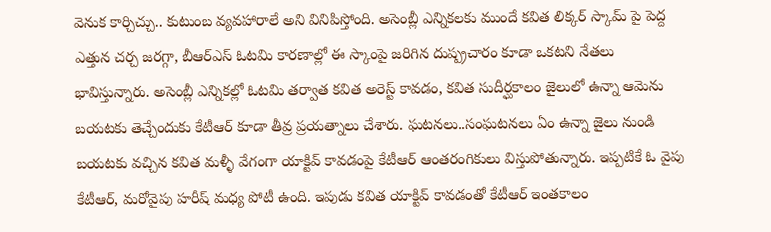వెనుక కార్చిచ్చు.. కుటుంబ వ్యవహారాలే అని వినిపిస్తోంది. అసెంబ్లీ ఎన్నికలకు ముందే కవిత లిక్కర్ స్కామ్ పై పెద్ద ఎత్తున చర్చ జరగ్గా, బీఆర్ఎస్ ఓటమి కారణాల్లో ఈ స్కాంపై జరిగిన దుష్ప్రచారం కూడా ఒకటని నేతలు భావిస్తున్నారు. అసెంబ్లీ ఎన్నికల్లో ఓటమి తర్వాత కవిత అరెస్ట్ కావడం, కవిత సుదీర్ఘకాలం జైలులో ఉన్నా ఆమెను బయటకు తెచ్చేందుకు కేటీఆర్ కూడా తీవ్ర ప్రయత్నాలు చేశారు. ఘటనలు..సంఘటనలు ఏం ఉన్నా జైలు నుండి బయటకు వచ్చిన కవిత మళ్ళీ వేగంగా యాక్టివ్ కావడంపై కేటీఆర్ ఆంతరంగికులు విస్తుపోతున్నారు. ఇప్పటికే ఓ వైపు కేటీఆర్, మరోవైపు హరీష్ మధ్య పోటీ ఉంది. ఇపుడు కవిత యాక్టివ్ కావడంతో కేటీఆర్ ఇంతకాలం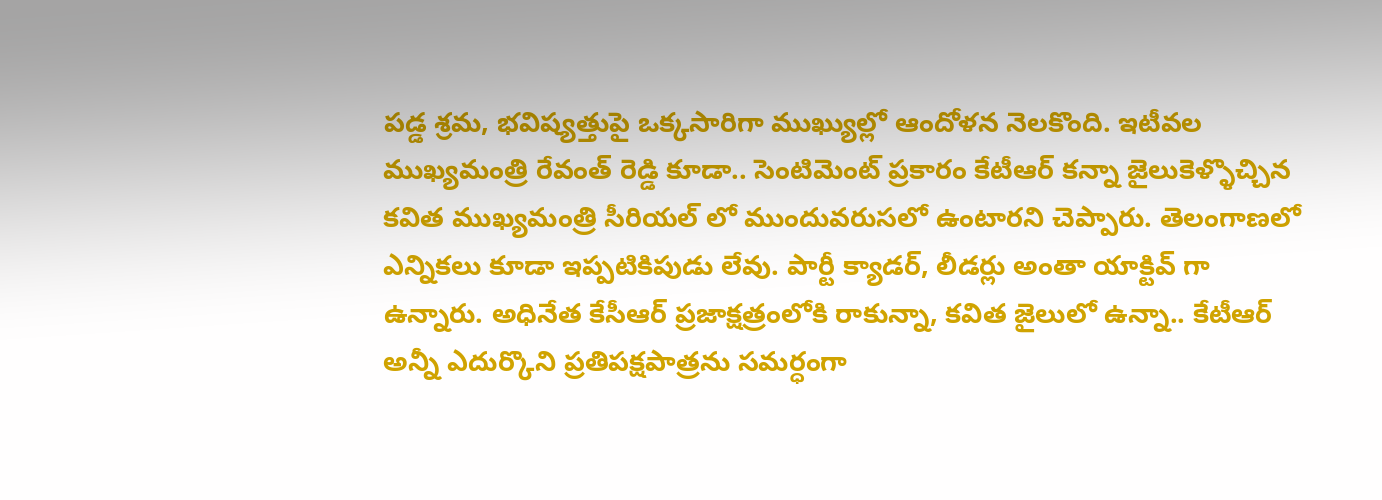పడ్డ శ్రమ, భవిష్యత్తుపై ఒక్కసారిగా ముఖ్యుల్లో ఆందోళన నెలకొంది. ఇటీవల ముఖ్యమంత్రి రేవంత్ రెడ్డి కూడా.. సెంటిమెంట్ ప్రకారం కేటీఆర్ కన్నా జైలుకెళ్ళొచ్చిన కవిత ముఖ్యమంత్రి సీరియల్ లో ముందువరుసలో ఉంటారని చెప్పారు. తెలంగాణలో ఎన్నికలు కూడా ఇప్పటికిపుడు లేవు. పార్టీ క్యాడర్, లీడర్లు అంతా యాక్టివ్ గా ఉన్నారు. అధినేత కేసీఆర్ ప్రజాక్షత్రంలోకి రాకున్నా, కవిత జైలులో ఉన్నా.. కేటీఆర్ అన్నీ ఎదుర్కొని ప్రతిపక్షపాత్రను సమర్ధంగా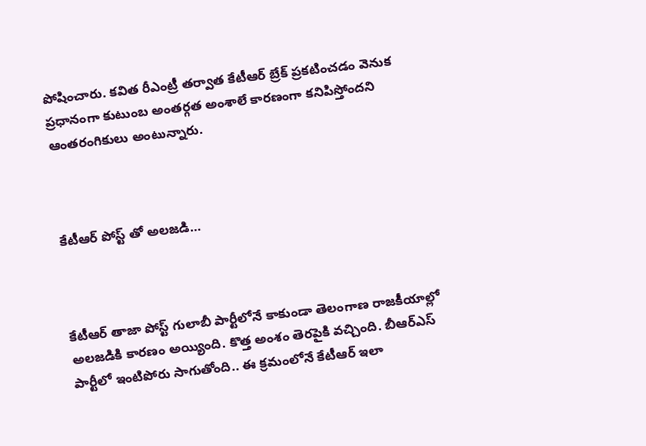పోషించారు. కవిత రీఎంట్రీ తర్వాత కేటీఆర్ బ్రేక్ ప్రకటించడం వెనుక ప్రధానంగా కుటుంబ అంతర్గత అంశాలే కారణంగా కనిపిస్తోందని ఆంతరంగికులు అంటున్నారు.



కేటీఆర్ పోస్ట్ తో అలజడి…



కేటీఆర్ తాజా పోస్ట్ గులాబీ పార్టీలోనే కాకుండా తెలంగాణ రాజకీయాల్లో అలజడికి కారణం అయ్యింది. కొత్త అంశం తెరపైకి వచ్చింది. బీఆర్ఎస్ పార్టీలో ఇంటిపోరు సాగుతోంది.. ఈ క్రమంలోనే కేటీఆర్ ఇలా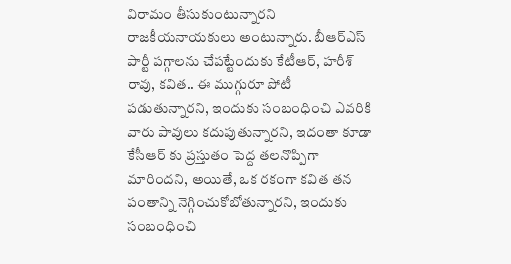విరామం తీసుకుంటున్నారని రాజకీయనాయకులు అంటున్నారు. బీఆర్ఎస్ పార్టీ పగ్గాలను చేపట్టేందుకు కేటీఆర్, హరీశ్ రావు, కవిత.. ఈ ముగ్గురూ పోటీ పడుతున్నారని, ఇందుకు సంబంధించి ఎవరికి వారు పావులు కదుపుతున్నారని, ఇదంతా కూడా కేసీఆర్ కు ప్రస్తుతం పెద్ద తలనొప్పిగా మారిందని, అయితే, ఒక రకంగా కవిత తన పంతాన్ని నెగ్గించుకోబోతున్నారని, ఇందుకు సంబంధించి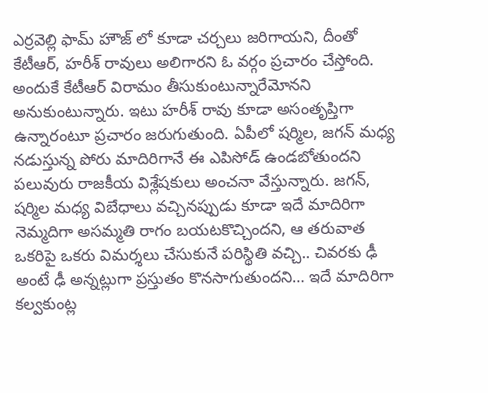ఎర్రవెల్లి ఫామ్ హౌజ్ లో కూడా చర్చలు జరిగాయని, దీంతో కేటీఆర్, హరీశ్ రావులు అలిగారని ఓ వర్గం ప్రచారం చేస్తోంది. అందుకే కేటీఆర్ విరామం తీసుకుంటున్నారేమోనని అనుకుంటున్నారు. ఇటు హరీశ్ రావు కూడా అసంతృప్తిగా ఉన్నారంటూ ప్రచారం జరుగుతుంది. ఏపీలో షర్మిల, జగన్ మధ్య నడుస్తున్న పోరు మాదిరిగానే ఈ ఎపిసోడ్ ఉండబోతుందని పలువురు రాజకీయ విశ్లేషకులు అంచనా వేస్తున్నారు. జగన్, షర్మిల మధ్య విబేధాలు వచ్చినప్పుడు కూడా ఇదే మాదిరిగా నెమ్మదిగా అసమ్మతి రాగం బయటకొచ్చిందని, ఆ తరువాత ఒకరిపై ఒకరు విమర్శలు చేసుకునే పరిస్థితి వచ్చి.. చివరకు ఢీ అంటే ఢీ అన్నట్లుగా ప్రస్తుతం కొనసాగుతుందని… ఇదే మాదిరిగా కల్వకుంట్ల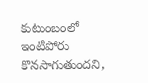కుటుంబంలో ఇంటిపోరు కొనసాగుతుందని,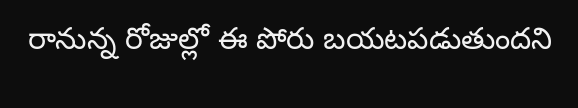రానున్న రోజుల్లో ఈ పోరు బయటపడుతుందని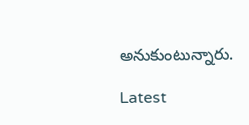అనుకుంటున్నారు.

Latest